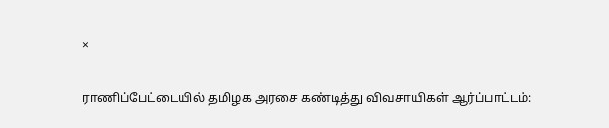×

ராணிப்பேட்டையில் தமிழக அரசை கண்டித்து விவசாயிகள் ஆர்ப்பாட்டம்: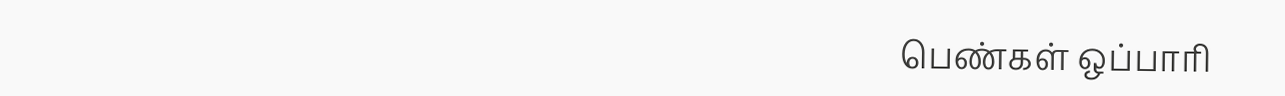பெண்கள் ஒப்பாரி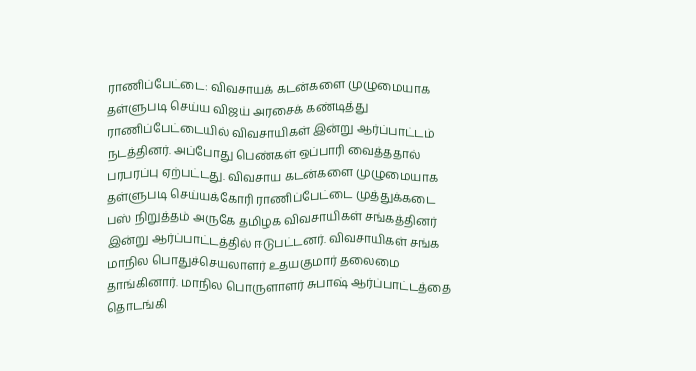ராணிப்பேட்டை: விவசாயக் கடன்களை முழுமையாக தள்ளுபடி செய்ய விஜய் அரசைக் கண்டித்து ராணிப்பேட்டையில் விவசாயிகள் இன்று ஆர்ப்பாட்டம் நடத்தினர். அப்போது பெண்கள் ஒப்பாரி வைத்ததால் பரபரப்பு ஏற்பட்டது. விவசாய கடன்களை முழுமையாக தள்ளுபடி செய்யக்கோரி ராணிப்பேட்டை முத்துக்கடை பஸ் நிறுத்தம் அருகே தமிழக விவசாயிகள் சங்கத்தினர் இன்று ஆர்ப்பாட்டத்தில் ஈடுபட்டனர். விவசாயிகள் சங்க மாநில பொதுச்செயலாளர் உதயகுமார் தலைமை தாங்கினார். மாநில பொருளாளர் சுபாஷ் ஆர்ப்பாட்டத்தை தொடங்கி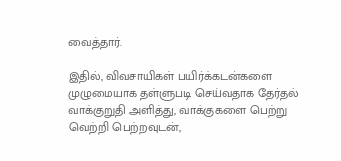வைத்தார்.

இதில், விவசாயிகள் பயிர்க்கடன்களை முழுமையாக தள்ளுபடி செய்வதாக தேர்தல் வாக்குறுதி அளித்து, வாக்குகளை பெற்று வெற்றி பெற்றவுடன்,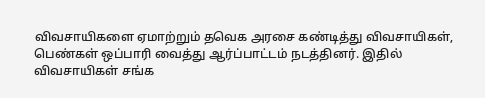விவசாயிகளை ஏமாற்றும் தவெக அரசை கண்டித்து விவசாயிகள், பெண்கள் ஒப்பாரி வைத்து ஆர்ப்பாட்டம் நடத்தினர். இதில் விவசாயிகள் சங்க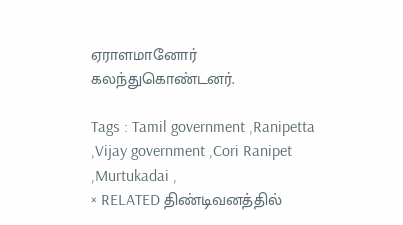ஏராளமானோர் கலந்துகொண்டனர்.

Tags : Tamil government ,Ranipetta ,Vijay government ,Cori Ranipet ,Murtukadai ,
× RELATED திண்டிவனத்தில்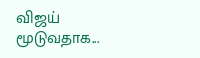விஜய் மூடுவதாக...